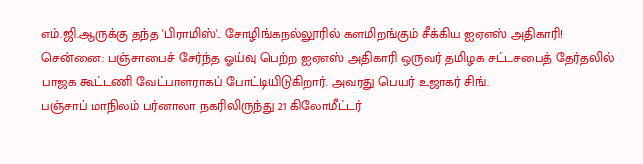எம்.ஜி.ஆருக்கு தந்த 'பிராமிஸ்'.. சோழிங்கநல்லூரில் களமிறங்கும் சீக்கிய ஐஏஎஸ் அதிகாரி!
சென்னை: பஞ்சாபைச் சேர்ந்த ஓய்வு பெற்ற ஐஏஎஸ் அதிகாரி ஒருவர் தமிழக சட்டசபைத் தேர்தலில் பாஜக கூட்டணி வேட்பாளராகப் போட்டியிடுகிறார். அவரது பெயர் உஜாகர் சிங்.
பஞ்சாப் மாநிலம் பர்னாலா நகரிலிருந்து 21 கிலோமீட்டர்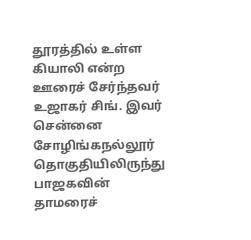தூரத்தில் உள்ள கியாலி என்ற ஊரைச் சேர்ந்தவர் உஜாகர் சிங். இவர் சென்னை சோழிங்கநல்லூர் தொகுதியிலிருந்து பாஜகவின் தாமரைச்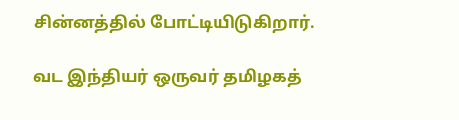சின்னத்தில் போட்டியிடுகிறார்.

வட இந்தியர் ஒருவர் தமிழகத்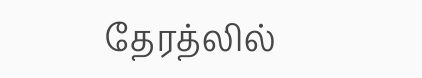தேரத்லில்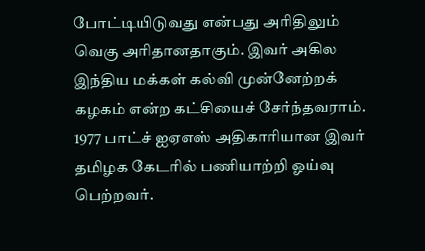போட்டியிடுவது என்பது அரிதிலும் வெகு அரிதானதாகும். இவர் அகில இந்திய மக்கள் கல்வி முன்னேற்றக் கழகம் என்ற கட்சியைச் சேர்ந்தவராம்.
1977 பாட்ச் ஐஏஎஸ் அதிகாரியான இவர் தமிழக கேடரில் பணியாற்றி ஓய்வு பெற்றவர்.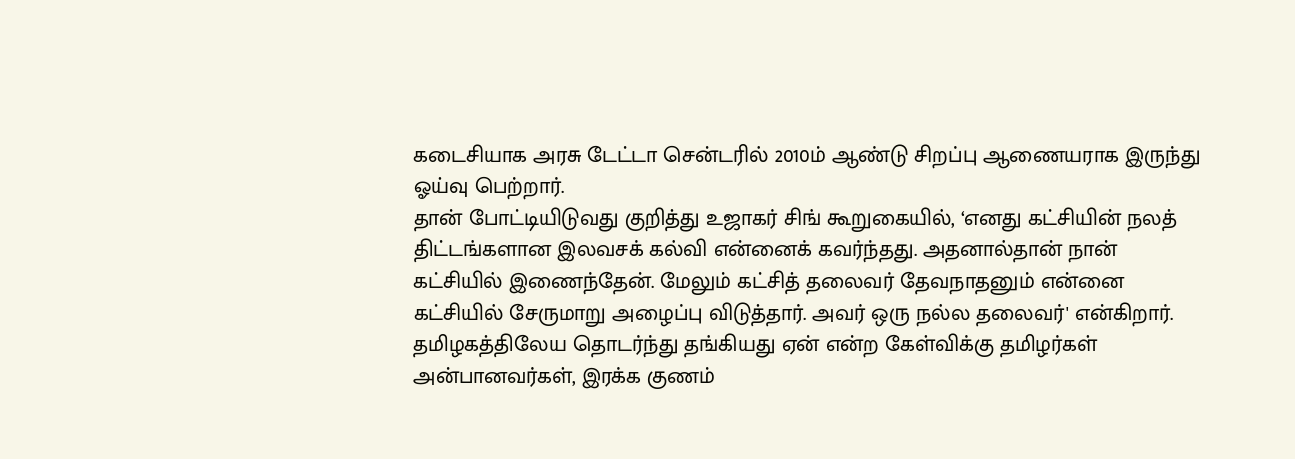கடைசியாக அரசு டேட்டா சென்டரில் 2010ம் ஆண்டு சிறப்பு ஆணையராக இருந்து ஓய்வு பெற்றார்.
தான் போட்டியிடுவது குறித்து உஜாகர் சிங் கூறுகையில், ‘எனது கட்சியின் நலத் திட்டங்களான இலவசக் கல்வி என்னைக் கவர்ந்தது. அதனால்தான் நான் கட்சியில் இணைந்தேன். மேலும் கட்சித் தலைவர் தேவநாதனும் என்னை கட்சியில் சேருமாறு அழைப்பு விடுத்தார். அவர் ஒரு நல்ல தலைவர்' என்கிறார்.
தமிழகத்திலேய தொடர்ந்து தங்கியது ஏன் என்ற கேள்விக்கு தமிழர்கள் அன்பானவர்கள், இரக்க குணம்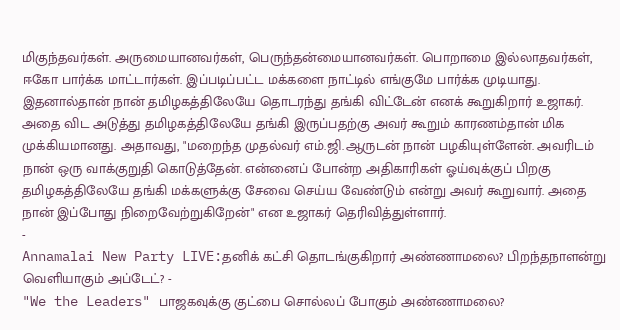மிகுந்தவர்கள். அருமையானவர்கள், பெருந்தன்மையானவர்கள். பொறாமை இல்லாதவர்கள், ஈகோ பார்க்க மாட்டார்கள். இப்படிப்பட்ட மக்களை நாட்டில் எங்குமே பார்க்க முடியாது. இதனால்தான் நான் தமிழகத்திலேயே தொடரந்து தங்கி விட்டேன் எனக் கூறுகிறார் உஜாகர்.
அதை விட அடுத்து தமிழகத்திலேயே தங்கி இருப்பதற்கு அவர் கூறும் காரணம்தான் மிக முக்கியமானது. அதாவது, "மறைந்த முதல்வர் எம்.ஜி.ஆருடன் நான் பழகியுள்ளேன். அவரிடம் நான் ஒரு வாக்குறுதி கொடுத்தேன். என்னைப் போன்ற அதிகாரிகள் ஓய்வுக்குப் பிறகு தமிழகத்திலேயே தங்கி மக்களுக்கு சேவை செய்ய வேண்டும் என்று அவர் கூறுவார். அதை நான் இப்போது நிறைவேற்றுகிறேன்" என உஜாகர் தெரிவித்துள்ளார்.
-
Annamalai New Party LIVE:தனிக் கட்சி தொடங்குகிறார் அண்ணாமலை? பிறந்தநாளன்று வெளியாகும் அப்டேட்? -
"We the Leaders" பாஜகவுக்கு குட்பை சொல்லப் போகும் அண்ணாமலை?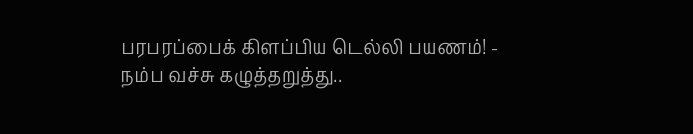பரபரப்பைக் கிளப்பிய டெல்லி பயணம்! -
நம்ப வச்சு கழுத்தறுத்து..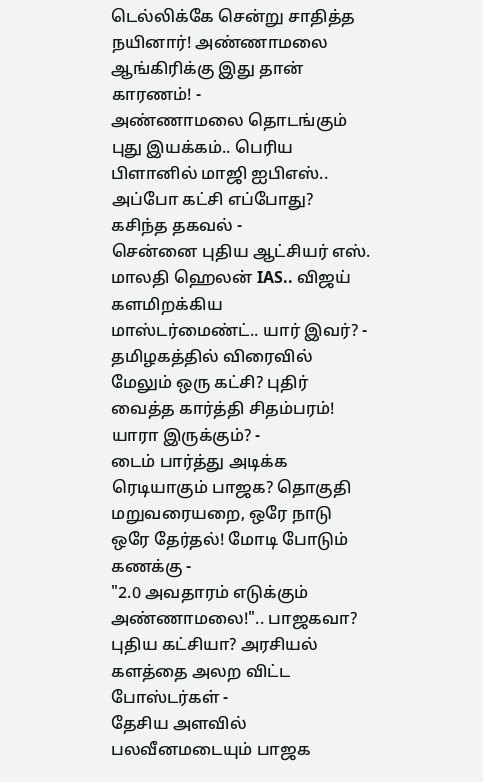டெல்லிக்கே சென்று சாதித்த நயினார்! அண்ணாமலை ஆங்கிரிக்கு இது தான் காரணம்! -
அண்ணாமலை தொடங்கும் புது இயக்கம்.. பெரிய பிளானில் மாஜி ஐபிஎஸ்.. அப்போ கட்சி எப்போது? கசிந்த தகவல் -
சென்னை புதிய ஆட்சியர் எஸ். மாலதி ஹெலன் IAS.. விஜய் களமிறக்கிய மாஸ்டர்மைண்ட்.. யார் இவர்? -
தமிழகத்தில் விரைவில் மேலும் ஒரு கட்சி? புதிர் வைத்த கார்த்தி சிதம்பரம்! யாரா இருக்கும்? -
டைம் பார்த்து அடிக்க ரெடியாகும் பாஜக? தொகுதி மறுவரையறை, ஒரே நாடு ஒரே தேர்தல்! மோடி போடும் கணக்கு -
"2.0 அவதாரம் எடுக்கும் அண்ணாமலை!".. பாஜகவா? புதிய கட்சியா? அரசியல் களத்தை அலற விட்ட போஸ்டர்கள் -
தேசிய அளவில் பலவீனமடையும் பாஜக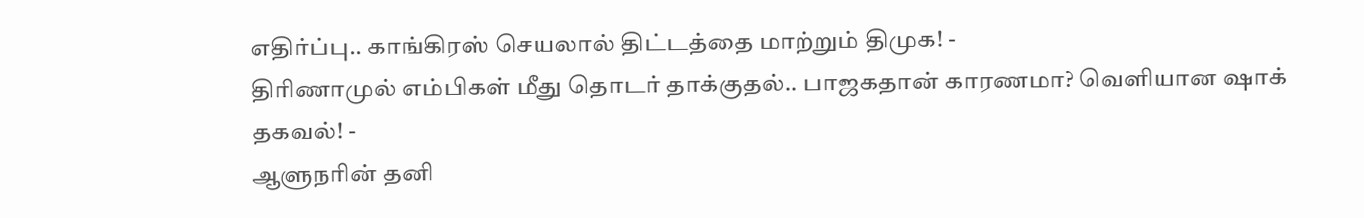எதிர்ப்பு.. காங்கிரஸ் செயலால் திட்டத்தை மாற்றும் திமுக! -
திரிணாமுல் எம்பிகள் மீது தொடர் தாக்குதல்.. பாஜகதான் காரணமா? வெளியான ஷாக் தகவல்! -
ஆளுநரின் தனி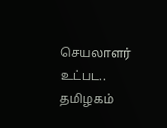செயலாளர் உட்பட.. தமிழகம்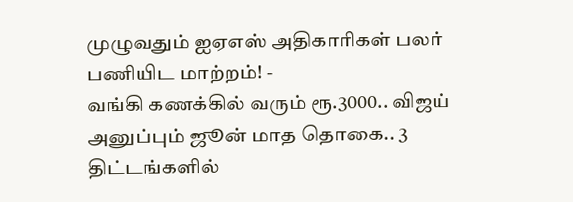முழுவதும் ஐஏஎஸ் அதிகாரிகள் பலர் பணியிட மாற்றம்! -
வங்கி கணக்கில் வரும் ரூ.3000.. விஜய் அனுப்பும் ஜூன் மாத தொகை.. 3 திட்டங்களில்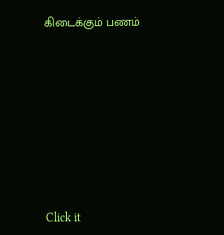கிடைக்கும் பணம்












Click it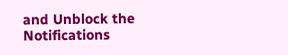and Unblock the Notifications